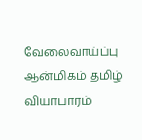வேலைவாய்ப்பு ஆன்மிகம் தமிழ் வியாபாரம்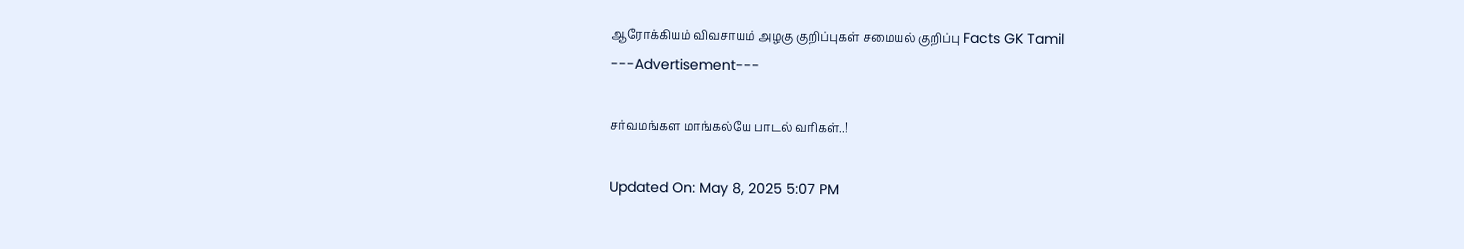ஆரோக்கியம் விவசாயம் அழகு குறிப்புகள் சமையல் குறிப்பு Facts GK Tamil
---Advertisement---

சர்வமங்கள மாங்கல்யே பாடல் வரிகள்..!

Updated On: May 8, 2025 5:07 PM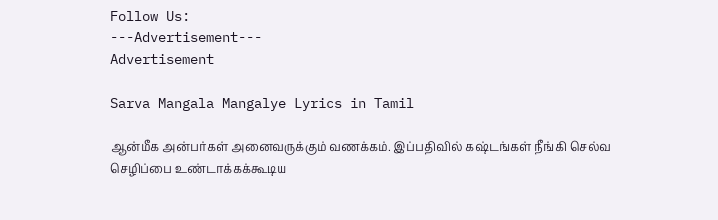Follow Us:
---Advertisement---
Advertisement

Sarva Mangala Mangalye Lyrics in Tamil

ஆன்மீக அன்பர்கள் அனைவருக்கும் வணக்கம். இப்பதிவில் கஷ்டங்கள் நீங்கி செல்வ செழிப்பை உண்டாக்கக்கூடிய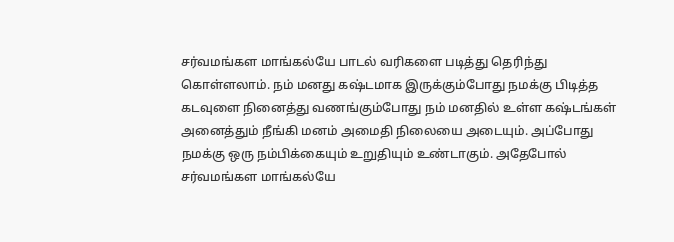சர்வமங்கள மாங்கல்யே பாடல் வரிகளை படித்து தெரிந்து கொள்ளலாம். நம் மனது கஷ்டமாக இருக்கும்போது நமக்கு பிடித்த கடவுளை நினைத்து வணங்கும்போது நம் மனதில் உள்ள கஷ்டங்கள் அனைத்தும் நீங்கி மனம் அமைதி நிலையை அடையும். அப்போது நமக்கு ஒரு நம்பிக்கையும் உறுதியும் உண்டாகும். அதேபோல் சர்வமங்கள மாங்கல்யே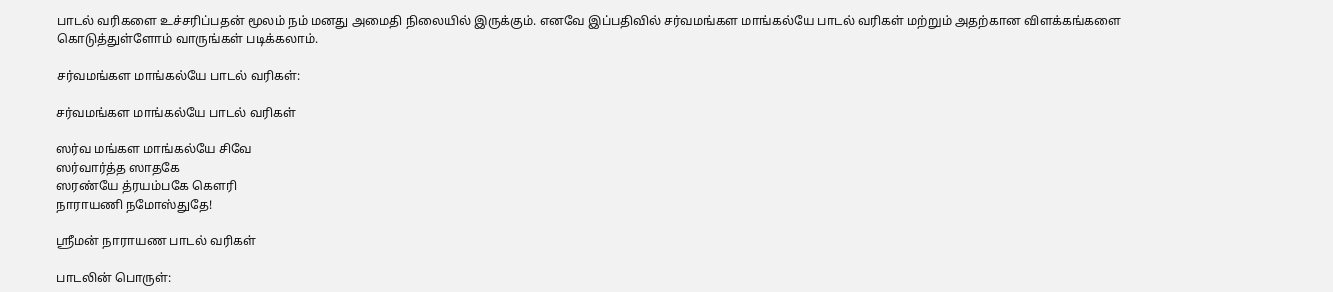பாடல் வரிகளை உச்சரிப்பதன் மூலம் நம் மனது அமைதி நிலையில் இருக்கும். எனவே இப்பதிவில் சர்வமங்கள மாங்கல்யே பாடல் வரிகள் மற்றும் அதற்கான விளக்கங்களை கொடுத்துள்ளோம் வாருங்கள் படிக்கலாம்.

சர்வமங்கள மாங்கல்யே பாடல் வரிகள்:

சர்வமங்கள மாங்கல்யே பாடல் வரிகள்

ஸர்வ மங்கள மாங்கல்யே சிவே
ஸர்வார்த்த ஸாதகே
ஸரண்யே த்ரயம்பகே கௌரி
நாராயணி நமோஸ்துதே!

ஸ்ரீமன் நாராயண பாடல் வரிகள்

பாடலின் பொருள்: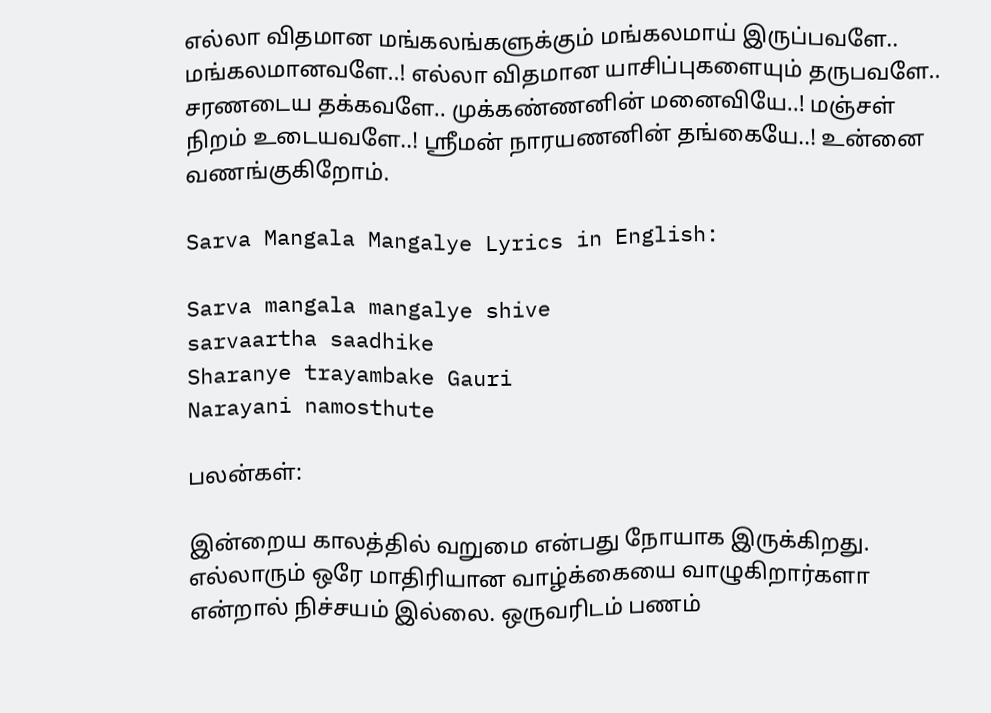எல்லா விதமான மங்கலங்களுக்கும் மங்கலமாய் இருப்பவளே.. மங்கலமானவளே..! எல்லா விதமான யாசிப்புகளையும் தருபவளே.. சரணடைய தக்கவளே.. முக்கண்ணனின் மனைவியே..! மஞ்சள் நிறம் உடையவளே..! ஸ்ரீமன் நாரயணனின் தங்கையே..! உன்னை வணங்குகிறோம்.

Sarva Mangala Mangalye Lyrics in English:

Sarva mangala mangalye shive
sarvaartha saadhike
Sharanye trayambake Gauri
Narayani namosthute

பலன்கள்:

இன்றைய காலத்தில் வறுமை என்பது நோயாக இருக்கிறது. எல்லாரும் ஒரே மாதிரியான வாழ்க்கையை வாழுகிறார்களா என்றால் நிச்சயம் இல்லை. ஒருவரிடம் பணம்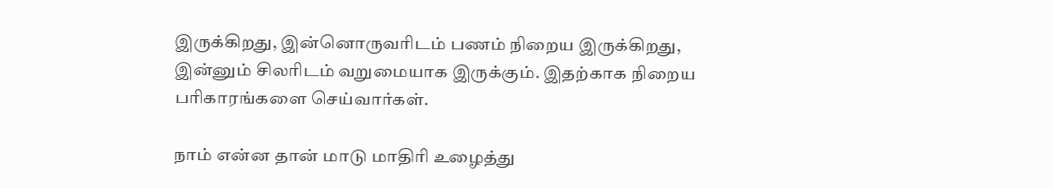இருக்கிறது, இன்னொருவரிடம் பணம் நிறைய இருக்கிறது, இன்னும் சிலரிடம் வறுமையாக இருக்கும். இதற்காக நிறைய பரிகாரங்களை செய்வார்கள்.

நாம் என்ன தான் மாடு மாதிரி உழைத்து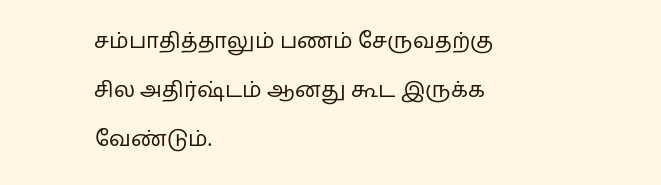சம்பாதித்தாலும் பணம் சேருவதற்கு சில அதிர்ஷ்டம் ஆனது கூட இருக்க வேண்டும்.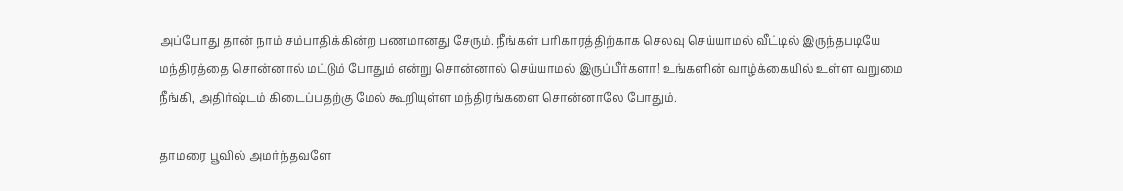அப்போது தான் நாம் சம்பாதிக்கின்ற பணமானது சேரும். நீங்கள் பரிகாரத்திற்காக செலவு செய்யாமல் வீட்டில் இருந்தபடியே மந்திரத்தை சொன்னால் மட்டும் போதும் என்று சொன்னால் செய்யாமல் இருப்பீர்களா! உங்களின் வாழ்க்கையில் உள்ள வறுமை நீங்கி, அதிர்ஷ்டம் கிடைப்பதற்கு மேல் கூறியுள்ள மந்திரங்களை சொன்னாலே போதும்.

தாமரை பூவில் அமர்ந்தவளே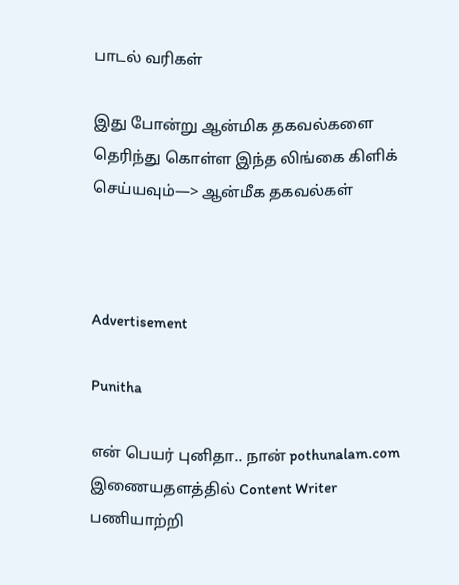பாடல் வரிகள்

இது போன்று ஆன்மிக தகவல்களை தெரிந்து கொள்ள இந்த லிங்கை கிளிக் செய்யவும்—> ஆன்மீக தகவல்கள்



Advertisement

Punitha

என் பெயர் புனிதா.. நான் pothunalam.com இணையதளத்தில் Content Writer பணியாற்றி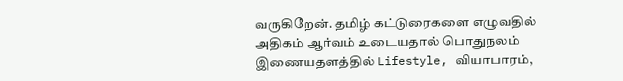வருகிறேன். தமிழ் கட்டுரைகளை எழுவதில் அதிகம் ஆர்வம் உடையதால் பொதுநலம் இணையதளத்தில் Lifestyle, வியாபாரம்,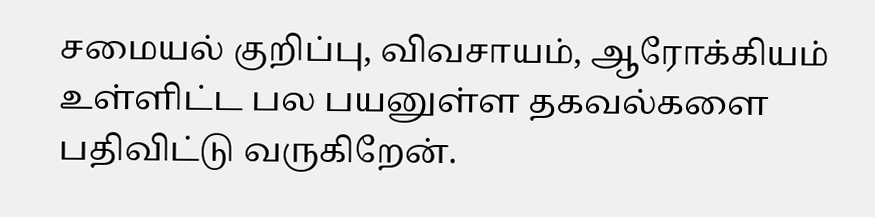சமையல் குறிப்பு, விவசாயம், ஆரோக்கியம் உள்ளிட்ட பல பயனுள்ள தகவல்களை பதிவிட்டு வருகிறேன்.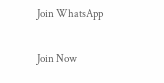Join WhatsApp

Join Now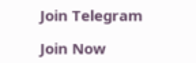Join Telegram

Join Now